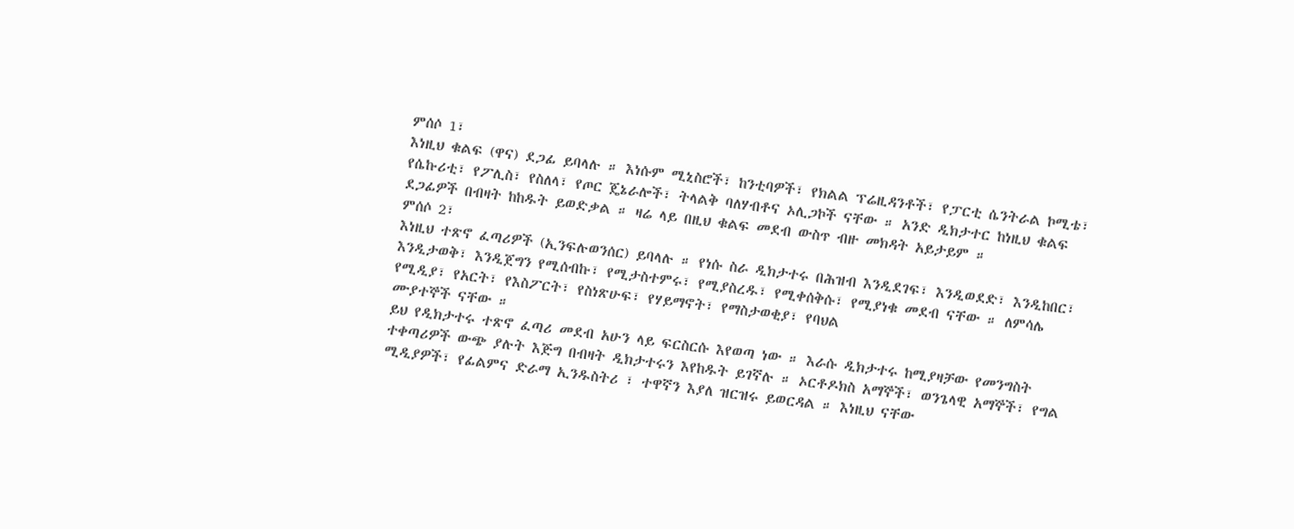ምሰሶ 1፣
እነዚህ ቁልፍ (ዋና) ደጋፊ ይባላሉ ። እነሱም ሚኒስሮች፣ ከንቲባዎች፣ የክልል ፕሬዚዳንቶች፣ የፓርቲ ሴንትራል ኮሚቴ፣ የሴኩሪቲ፣ የፖሊስ፣ የስለላ፣ የጦር ጄኔራሎች፣ ትላልቅ ባለሃብቶና ኦሊጋኮች ናቸው ። አንድ ዲክታተር ከነዚህ ቁልፍ ደጋፊዎች በብዛት ከከዱት ይወድቃል ። ዛሬ ላይ በዚህ ቁልፍ መደብ ውስጥ ብዙ መክዳት አይታይም ።
ምሰሶ 2፣
እነዚህ ተጽኖ ፈጣሪዎች (ኢንፍሉወንሰር) ይባላሉ ። የነሱ ስራ ዲክታተሩ በሕዝብ እንዲደገፍ፣ እንዲወደድ፣ እንዲከበር፣ እንዲታወቅ፣ እንዲጀግን የሚሰብኩ፣ የሚታስተምሩ፣ የሚያስረዱ፣ የሚቀሰቅሱ፣ የሚያነቁ መደብ ናቸው ። ለምሳሌ የሚዲያ፣ የአርት፣ የእስፖርት፣ የስነጽሁፍ፣ የሃይማኖት፣ የማስታወቂያ፣ የባህል
ሙያተኞች ናቸው ።
ይህ የዲክታተሩ ተጽኖ ፈጣሪ መደብ አሁን ላይ ፍርስርሱ እየወጣ ነው ። እራሱ ዲክታተሩ ከሚያዛቻው የመንግስት ተቀጣሪዎች ውጭ ያሉት እጅግ በብዛት ዲክታተሩን እየከዱት ይገኛሉ ። ኦርቶዶክስ አማኞች፣ ወንጌላዊ አማኞች፣ የግል ሚዲያዎች፣ የፊልምና ድራማ ኢንዱስትሪ ፣ ተዋኛን እያለ ዝርዝሩ ይወርዳል ። እነዚህ ናቸው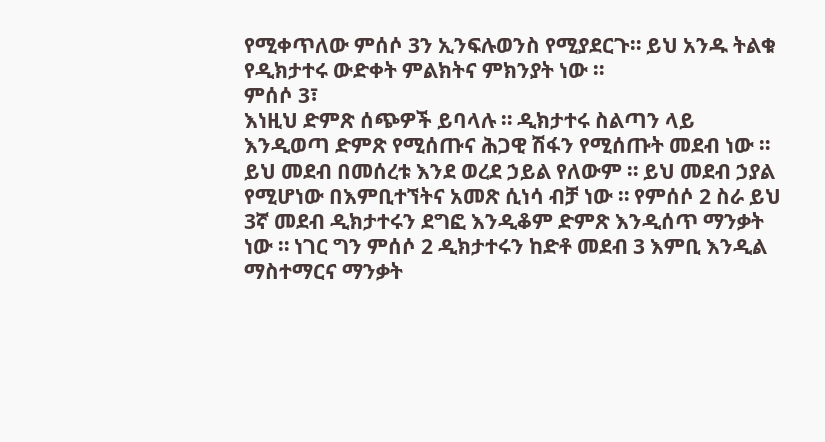የሚቀጥለው ምሰሶ 3ን ኢንፍሉወንስ የሚያደርጉ። ይህ አንዱ ትልቁ የዲክታተሩ ውድቀት ምልክትና ምክንያት ነው ።
ምሰሶ 3፣
እነዚህ ድምጽ ሰጭዎች ይባላሉ ። ዲክታተሩ ስልጣን ላይ እንዲወጣ ድምጽ የሚሰጡና ሕጋዊ ሽፋን የሚሰጡት መደብ ነው ። ይህ መደብ በመሰረቱ እንደ ወረደ ኃይል የለውም ። ይህ መደብ ኃያል የሚሆነው በእምቢተኘትና አመጽ ሲነሳ ብቻ ነው ። የምሰሶ 2 ስራ ይህ 3ኛ መደብ ዲክታተሩን ደግፎ እንዲቆም ድምጽ እንዲሰጥ ማንቃት ነው ። ነገር ግን ምሰሶ 2 ዲክታተሩን ከድቶ መደብ 3 እምቢ እንዲል ማስተማርና ማንቃት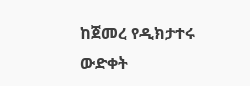ከጀመረ የዲክታተሩ ውድቀት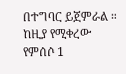በተግባር ይጀምራል ።
ከዚያ የሚቀረው የምሰሶ 1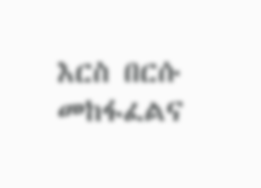እርስ በርሱ መከፋፈልና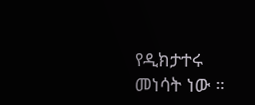የዲክታተሩ መነሳት ነው ።